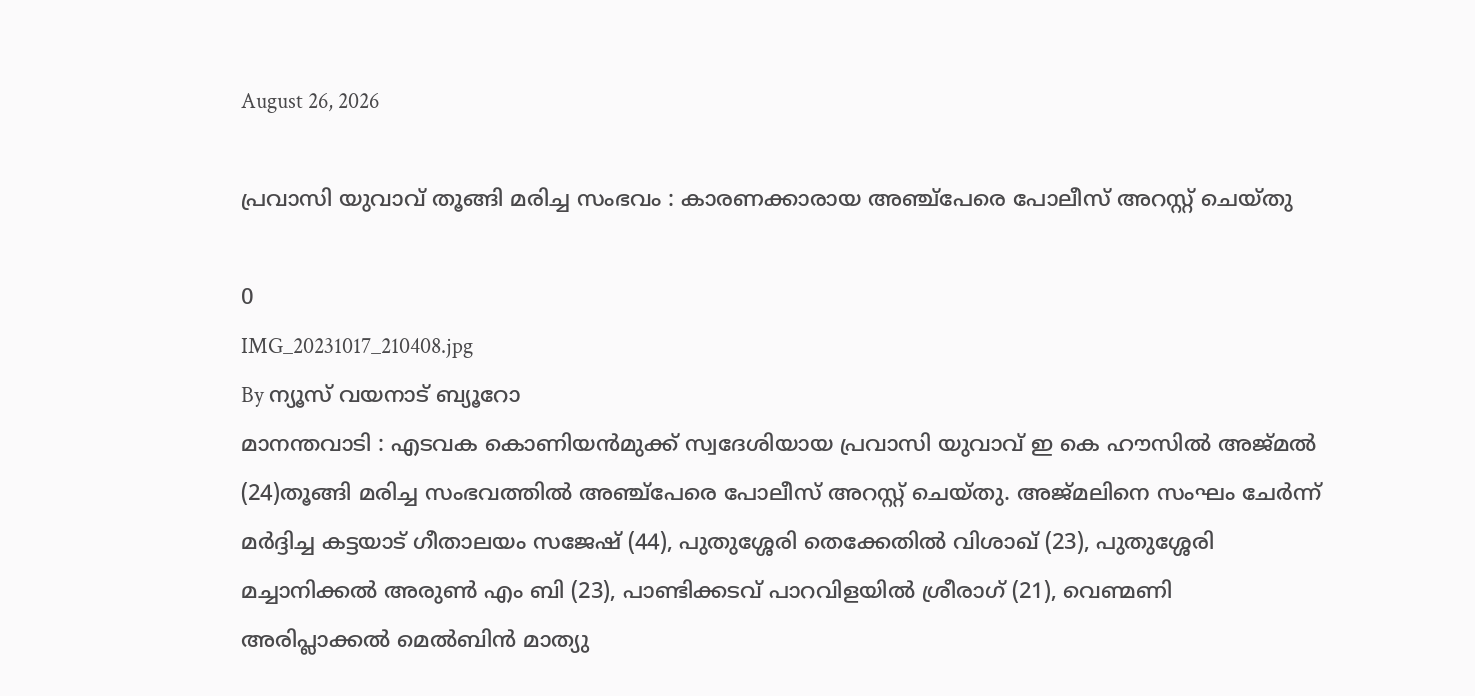August 26, 2026

പ്രവാസി യുവാവ് തൂങ്ങി മരിച്ച സംഭവം : കാരണക്കാരായ അഞ്ച്‌പേരെ പോലീസ് അറസ്റ്റ് ചെയ്തു

0
IMG_20231017_210408.jpg
By ന്യൂസ് വയനാട് ബ്യൂറോ
മാനന്തവാടി : എടവക കൊണിയന്‍മുക്ക് സ്വദേശിയായ പ്രവാസി യുവാവ് ഇ കെ ഹൗസില്‍ അജ്മല്‍ (24)തൂങ്ങി മരിച്ച സംഭവത്തില്‍ അഞ്ച്‌പേരെ പോലീസ് അറസ്റ്റ് ചെയ്തു. അജ്മലിനെ സംഘം ചേര്‍ന്ന് മര്‍ദ്ദിച്ച കട്ടയാട് ഗീതാലയം സജേഷ് (44), പുതുശ്ശേരി തെക്കേതില്‍ വിശാഖ് (23), പുതുശ്ശേരി മച്ചാനിക്കല്‍ അരുണ്‍ എം ബി (23), പാണ്ടിക്കടവ് പാറവിളയില്‍ ശ്രീരാഗ് (21), വെണ്മണി അരിപ്ലാക്കല്‍ മെല്‍ബിന്‍ മാത്യു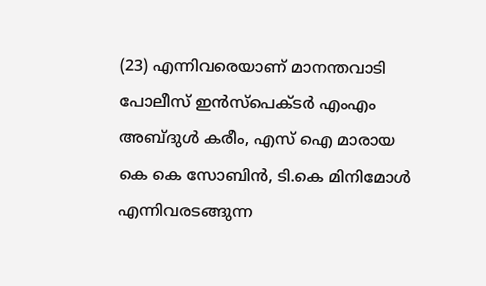(23) എന്നിവരെയാണ് മാനന്തവാടി പോലീസ് ഇന്‍സ്‌പെക്ടര്‍ എംഎം അബ്ദുള്‍ കരീം, എസ് ഐ മാരായ കെ കെ സോബിന്‍, ടി.കെ മിനിമോള്‍ എന്നിവരടങ്ങുന്ന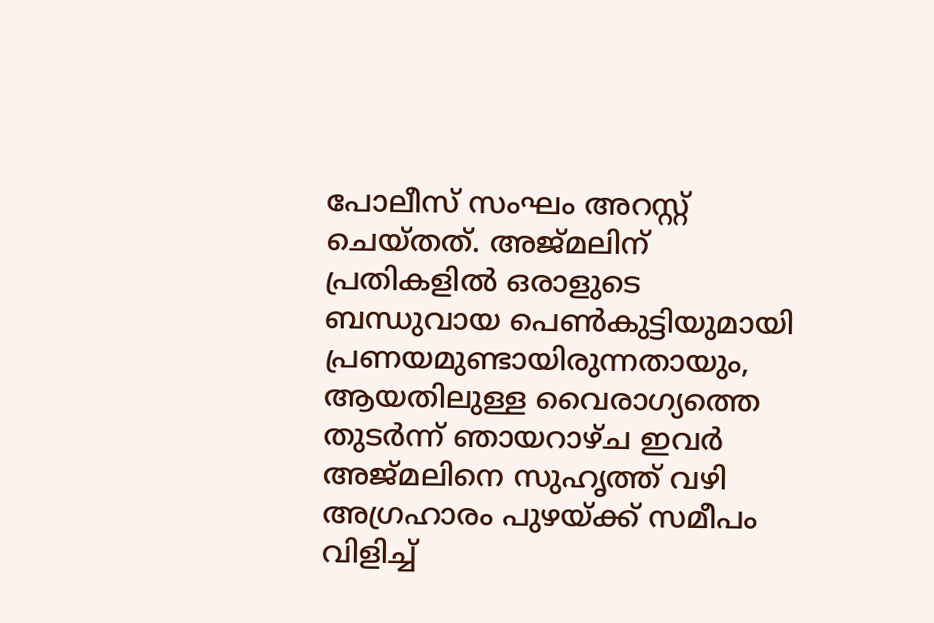പോലീസ് സംഘം അറസ്റ്റ് ചെയ്തത്. അജ്മലിന് പ്രതികളില്‍ ഒരാളുടെ ബന്ധുവായ പെണ്‍കുട്ടിയുമായി പ്രണയമുണ്ടായിരുന്നതായും, ആയതിലുള്ള വൈരാഗ്യത്തെ തുടര്‍ന്ന് ഞായറാഴ്ച ഇവര്‍ അജ്മലിനെ സുഹൃത്ത് വഴി അഗ്രഹാരം പുഴയ്ക്ക് സമീപം വിളിച്ച്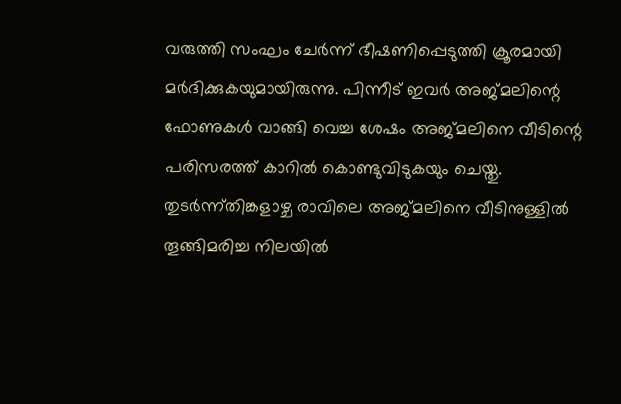വരുത്തി സംഘം ചേര്‍ന്ന് ഭീഷണിപ്പെടുത്തി ക്രൂരമായി മര്‍ദിക്കുകയുമായിരുന്നു. പിന്നീട് ഇവര്‍ അജ്മലിന്റെ ഫോണുകള്‍ വാങ്ങി വെച്ച ശേഷം അജ്മലിനെ വീടിന്റെ പരിസരത്ത് കാറില്‍ കൊണ്ടുവിടുകയും ചെയ്തു. തുടര്‍ന്ന്തിങ്കളാഴ്ച രാവിലെ അജ്മലിനെ വീടിനുള്ളില്‍ തൂങ്ങിമരിച്ച നിലയില്‍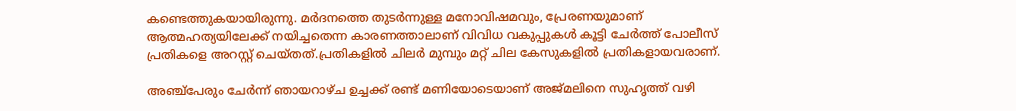കണ്ടെത്തുകയായിരുന്നു. മര്‍ദനത്തെ തുടര്‍ന്നുള്ള മനോവിഷമവും, പ്രേരണയുമാണ് ആത്മഹത്യയിലേക്ക് നയിച്ചതെന്ന കാരണത്താലാണ് വിവിധ വകുപ്പുകള്‍ കൂട്ടി ചേര്‍ത്ത് പോലീസ് പ്രതികളെ അറസ്റ്റ് ചെയ്തത്.പ്രതികളില്‍ ചിലര്‍ മുമ്പും മറ്റ് ചില കേസുകളില്‍ പ്രതികളായവരാണ്.

അഞ്ച്‌പേരും ചേര്‍ന്ന് ഞായറാഴ്ച ഉച്ചക്ക് രണ്ട് മണിയോടെയാണ് അജ്മലിനെ സുഹൃത്ത് വഴി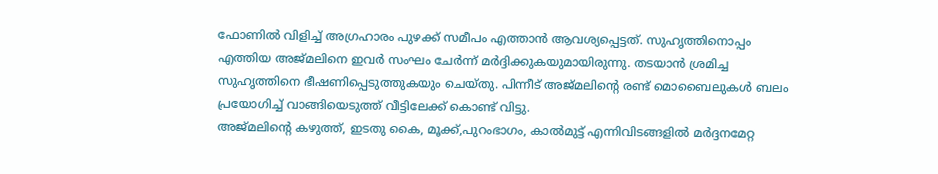ഫോണില്‍ വിളിച്ച് അഗ്രഹാരം പുഴക്ക് സമീപം എത്താന്‍ ആവശ്യപ്പെട്ടത്. സുഹൃത്തിനൊപ്പം എത്തിയ അജ്മലിനെ ഇവര്‍ സംഘം ചേര്‍ന്ന് മര്‍ദ്ദിക്കുകയുമായിരുന്നു. തടയാന്‍ ശ്രമിച്ച സുഹൃത്തിനെ ഭീഷണിപ്പെടുത്തുകയും ചെയ്തു. പിന്നീട് അജ്മലിന്റെ രണ്ട് മൊബൈലുകള്‍ ബലം പ്രയോഗിച്ച് വാങ്ങിയെടുത്ത് വീട്ടിലേക്ക് കൊണ്ട് വിട്ടു.
അജ്മലിന്റെ കഴുത്ത്, ഇടതു കൈ, മൂക്ക്,പുറംഭാഗം, കാല്‍മുട്ട് എന്നിവിടങ്ങളില്‍ മര്‍ദ്ദനമേറ്റ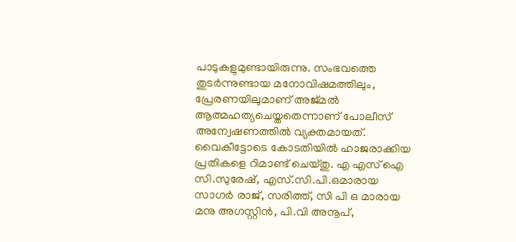പാടുകളുമുണ്ടായിരുന്നു. സംഭവത്തെ തുടര്‍ന്നുണ്ടായ മനോവിഷമത്തിലും, പ്രേരണയിലുമാണ് അജ്മല്‍ ആത്മഹത്യചെയ്തതെന്നാണ് പോലീസ് അന്വേഷണത്തില്‍ വ്യക്തമായത്. വൈകീട്ടോടെ കോടതിയില്‍ ഹാജരാക്കിയ പ്രതികളെ റിമാണ്ട് ചെയ്തു. എ എസ് ഐ സി.സുരേഷ്, എസ്.സി.പി.ഒമാരായ സാഗര്‍ രാജ്, സരിത്ത്, സി പി ഒ മാരായ മനു അഗസ്റ്റിന്‍, പി.വി അനൂപ്,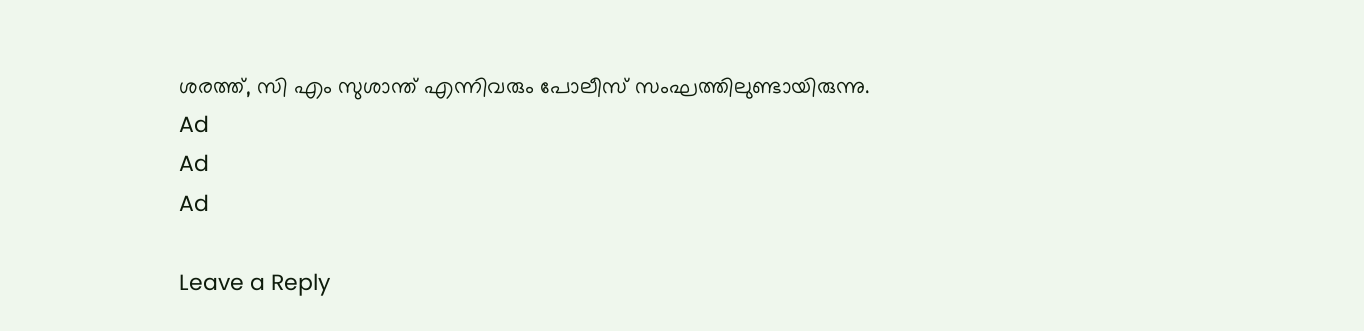ശരത്ത്, സി എം സുശാന്ത് എന്നിവരും പോലീസ് സംഘത്തിലുണ്ടായിരുന്നു.
Ad
Ad
Ad

Leave a Reply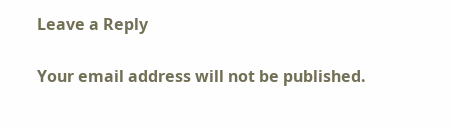Leave a Reply

Your email address will not be published.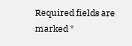Required fields are marked *